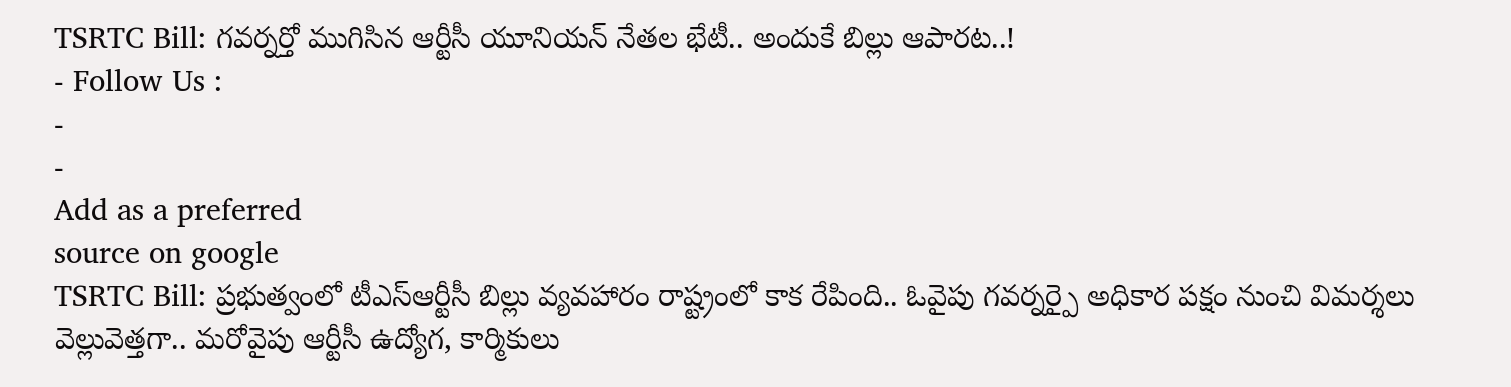TSRTC Bill: గవర్నర్తో ముగిసిన ఆర్టీసీ యూనియన్ నేతల భేటీ.. అందుకే బిల్లు ఆపారట..!
- Follow Us :
-
-
Add as a preferred
source on google
TSRTC Bill: ప్రభుత్వంలో టీఎస్ఆర్టీసీ బిల్లు వ్యవహారం రాష్ట్రంలో కాక రేపింది.. ఓవైపు గవర్నర్పై అధికార పక్షం నుంచి విమర్శలు వెల్లువెత్తగా.. మరోవైపు ఆర్టీసీ ఉద్యోగ, కార్మికులు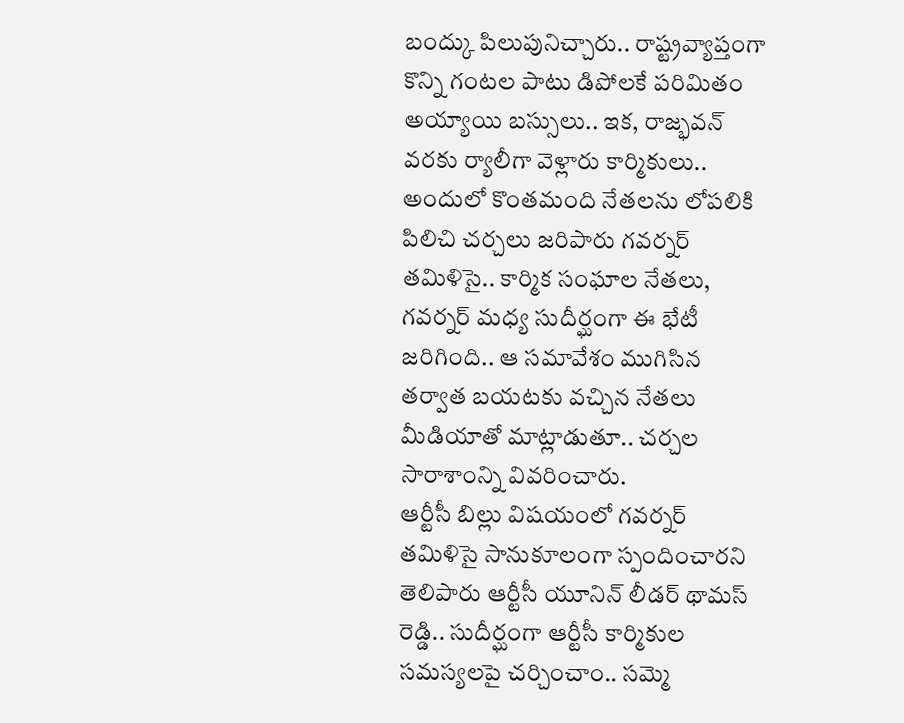బంద్కు పిలుపునిచ్చారు.. రాష్ట్రవ్యాప్తంగా కొన్ని గంటల పాటు డిపోలకే పరిమితం అయ్యాయి బస్సులు.. ఇక, రాజ్భవన్ వరకు ర్యాలీగా వెళ్లారు కార్మికులు.. అందులో కొంతమంది నేతలను లోపలికి పిలిచి చర్చలు జరిపారు గవర్నర్ తమిళిసై.. కార్మిక సంఘాల నేతలు, గవర్నర్ మధ్య సుదీర్ఘంగా ఈ భేటీ జరిగింది.. ఆ సమావేశం ముగిసిన తర్వాత బయటకు వచ్చిన నేతలు మీడియాతో మాట్లాడుతూ.. చర్చల సారాశాంన్ని వివరించారు.
ఆర్టీసీ బిల్లు విషయంలో గవర్నర్ తమిళిసై సానుకూలంగా స్పందించారని తెలిపారు ఆర్టీసీ యూనిన్ లీడర్ థామస్ రెడ్డి.. సుదీర్ఘంగా ఆర్టీసీ కార్మికుల సమస్యలపై చర్చించాం.. సమ్మె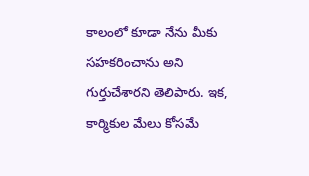కాలంలో కూడా నేను మీకు సహకరించాను అని గుర్తుచేశారని తెలిపారు. ఇక, కార్మికుల మేలు కోసమే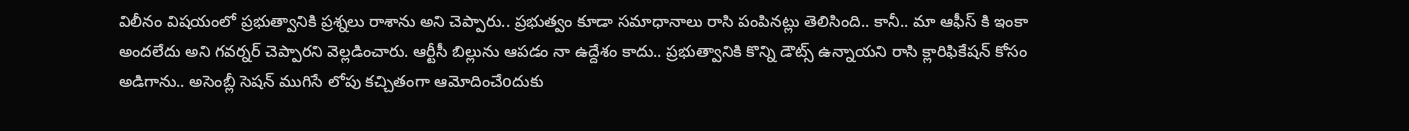విలీనం విషయంలో ప్రభుత్వానికి ప్రశ్నలు రాశాను అని చెప్పారు.. ప్రభుత్వం కూడా సమాధానాలు రాసి పంపినట్లు తెలిసింది.. కానీ.. మా ఆఫీస్ కి ఇంకా అందలేదు అని గవర్నర్ చెప్పారని వెల్లడించారు. ఆర్టీసీ బిల్లును ఆపడం నా ఉద్దేశం కాదు.. ప్రభుత్వానికి కొన్ని డౌట్స్ ఉన్నాయని రాసి క్లారిఫికేషన్ కోసం అడిగాను.. అసెంబ్లీ సెషన్ ముగిసే లోపు కచ్చితంగా ఆమోదించేoదుకు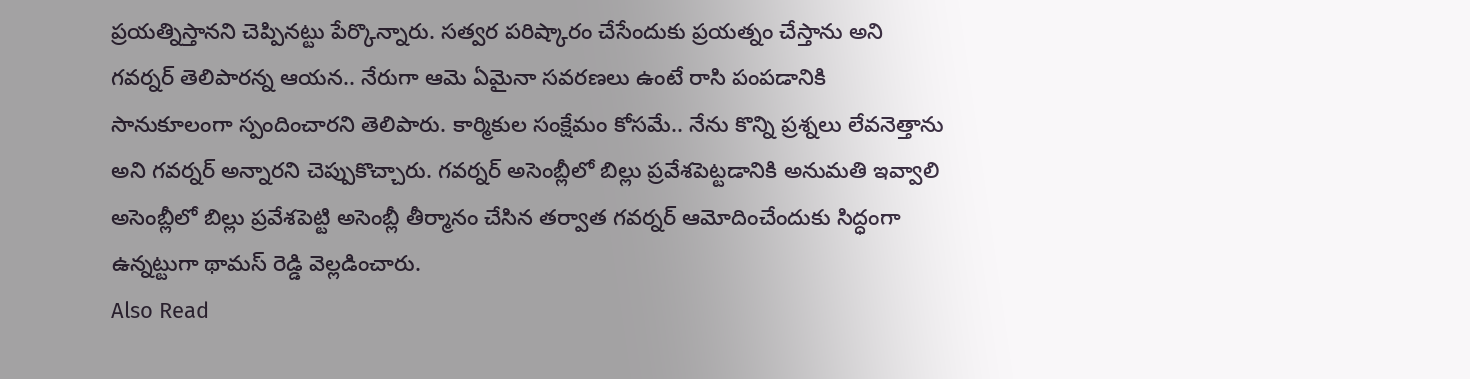ప్రయత్నిస్తానని చెప్పినట్టు పేర్కొన్నారు. సత్వర పరిష్కారం చేసేందుకు ప్రయత్నం చేస్తాను అని గవర్నర్ తెలిపారన్న ఆయన.. నేరుగా ఆమె ఏమైనా సవరణలు ఉంటే రాసి పంపడానికి సానుకూలంగా స్పందించారని తెలిపారు. కార్మికుల సంక్షేమం కోసమే.. నేను కొన్ని ప్రశ్నలు లేవనెత్తాను అని గవర్నర్ అన్నారని చెప్పుకొచ్చారు. గవర్నర్ అసెంబ్లీలో బిల్లు ప్రవేశపెట్టడానికి అనుమతి ఇవ్వాలి అసెంబ్లీలో బిల్లు ప్రవేశపెట్టి అసెంబ్లీ తీర్మానం చేసిన తర్వాత గవర్నర్ ఆమోదించేందుకు సిద్ధంగా ఉన్నట్టుగా థామస్ రెడ్డి వెల్లడించారు.
Also Read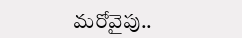మరోవైపు..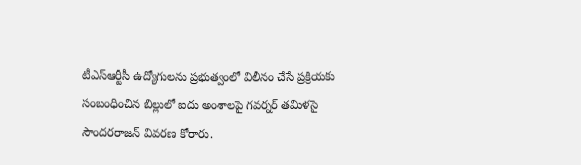టీఎస్ఆర్టీసీ ఉద్యోగులను ప్రభుత్వంలో విలీనం చేసే ప్రక్రియకు సంబంధించిన బిల్లులో ఐదు అంశాలపై గవర్నర్ తమిళసై సౌందరరాజన్ వివరణ కోరారు.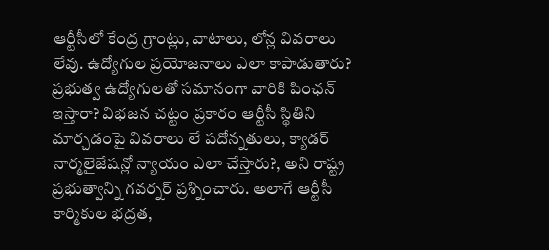ఆర్టీసీలో కేంద్ర గ్రాంట్లు, వాటాలు, లోన్ల వివరాలు లేవు. ఉద్యోగుల ప్రయోజనాలు ఎలా కాపాడుతారు? ప్రభుత్వ ఉద్యోగులతో సమానంగా వారికి పింఛన్ ఇస్తారా? విభజన చట్టం ప్రకారం ఆర్టీసీ స్థితిని మార్చడంపై వివరాలు లే పదోన్నతులు, క్యాడర్ నార్మలైజేషన్లో న్యాయం ఎలా చేస్తారు?, అని రాష్ట్ర ప్రభుత్వాన్ని గవర్నర్ ప్రశ్నించారు. అలాగే ఆర్టీసీ కార్మికుల భద్రత,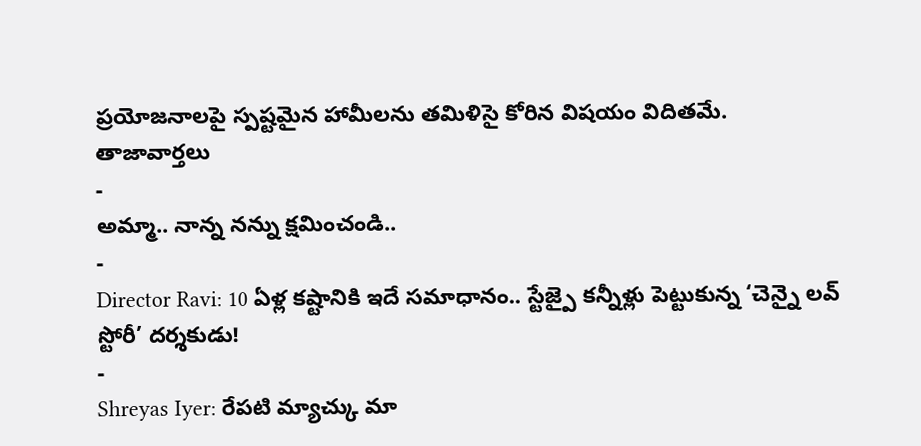ప్రయోజనాలపై స్పష్టమైన హామీలను తమిళిసై కోరిన విషయం విదితమే.
తాజావార్తలు
-
అమ్మా.. నాన్న నన్ను క్షమించండి..
-
Director Ravi: 10 ఏళ్ల కష్టానికి ఇదే సమాధానం.. స్టేజ్పై కన్నీళ్లు పెట్టుకున్న ‘చెన్నై లవ్ స్టోరీ’ దర్శకుడు!
-
Shreyas Iyer: రేపటి మ్యాచ్కు మా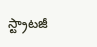స్ట్రాటజీ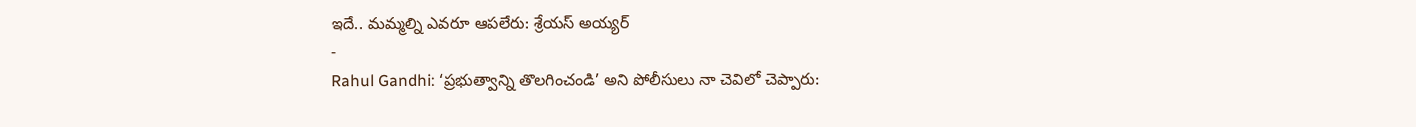ఇదే.. మమ్మల్ని ఎవరూ ఆపలేరు: శ్రేయస్ అయ్యర్
-
Rahul Gandhi: ‘ప్రభుత్వాన్ని తొలగించండి’ అని పోలీసులు నా చెవిలో చెప్పారు: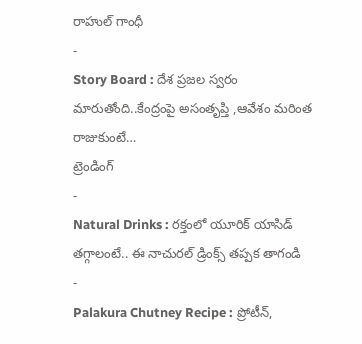రాహుల్ గాంధీ
-
Story Board : దేశ ప్రజల స్వరం మారుతోంది..కేంద్రంపై అసంతృప్తి ,ఆవేశం మరింత రాజుకుంటే…
ట్రెండింగ్
-
Natural Drinks : రక్తంలో యూరిక్ యాసిడ్ తగ్గాలంటే.. ఈ నాచురల్ డ్రింక్స్ తప్పక తాగండి
-
Palakura Chutney Recipe : ప్రోటీన్,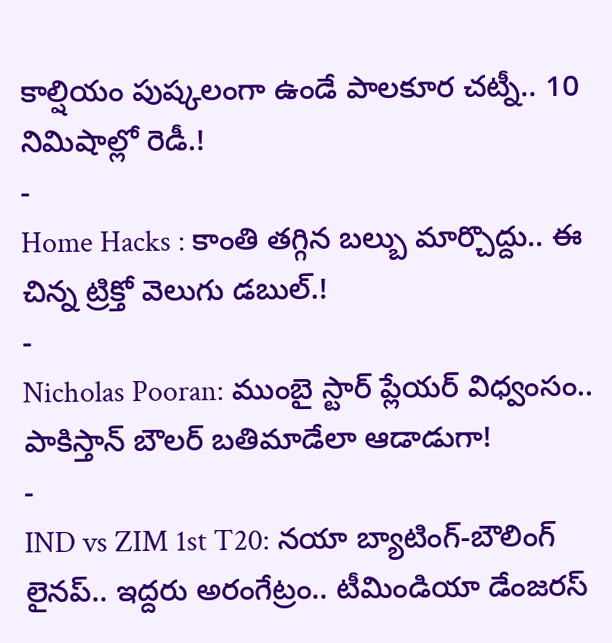కాల్షియం పుష్కలంగా ఉండే పాలకూర చట్నీ.. 10 నిమిషాల్లో రెడీ.!
-
Home Hacks : కాంతి తగ్గిన బల్బు మార్చొద్దు.. ఈ చిన్న ట్రిక్తో వెలుగు డబుల్.!
-
Nicholas Pooran: ముంబై స్టార్ ప్లేయర్ విధ్వంసం.. పాకిస్తాన్ బౌలర్ బతిమాడేలా ఆడాడుగా!
-
IND vs ZIM 1st T20: నయా బ్యాటింగ్-బౌలింగ్ లైనప్.. ఇద్దరు అరంగేట్రం.. టీమిండియా డేంజరస్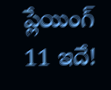ప్లేయింగ్ 11 ఇదే!